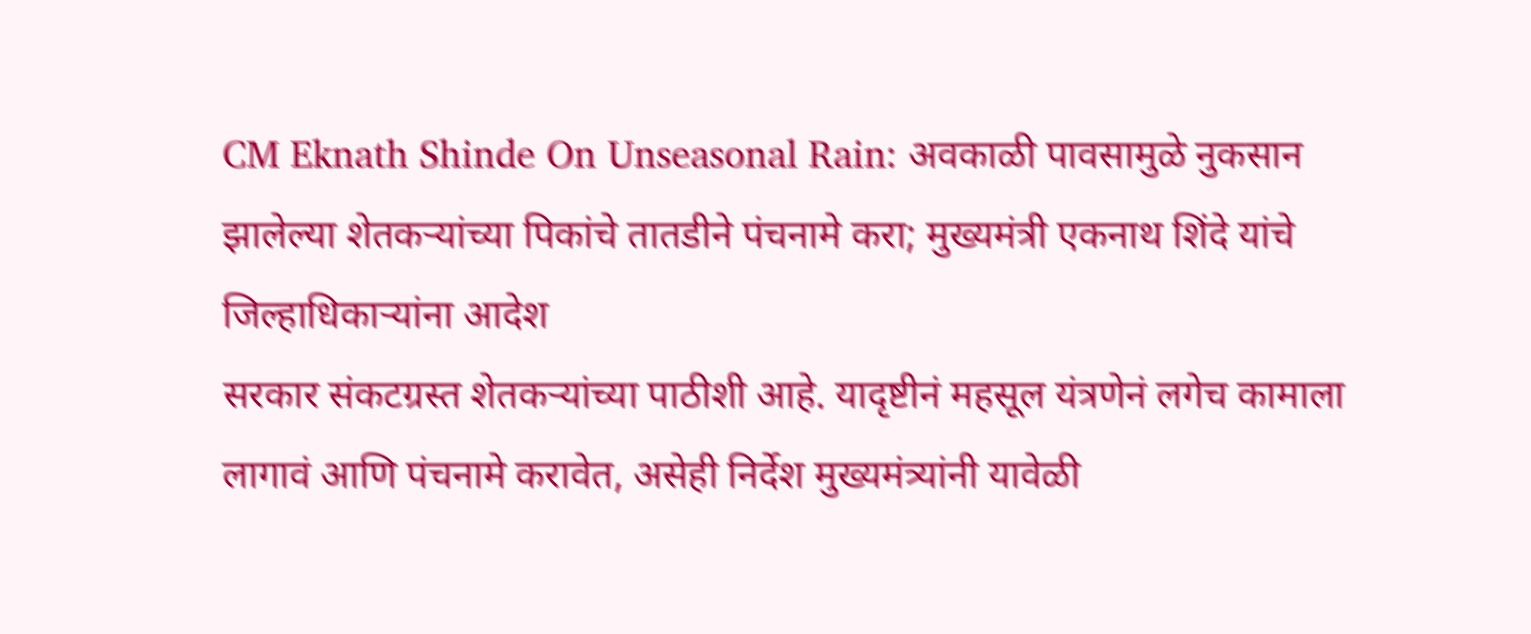CM Eknath Shinde On Unseasonal Rain: अवकाळी पावसामुळे नुकसान झालेल्या शेतकऱ्यांच्या पिकांचे तातडीने पंचनामे करा; मुख्यमंत्री एकनाथ शिंदे यांचे जिल्हाधिकाऱ्यांना आदेश
सरकार संकटग्रस्त शेतकऱ्यांच्या पाठीशी आहे. यादृष्टीनं महसूल यंत्रणेनं लगेच कामाला लागावं आणि पंचनामे करावेत, असेही निर्देश मुख्यमंत्र्यांनी यावेळी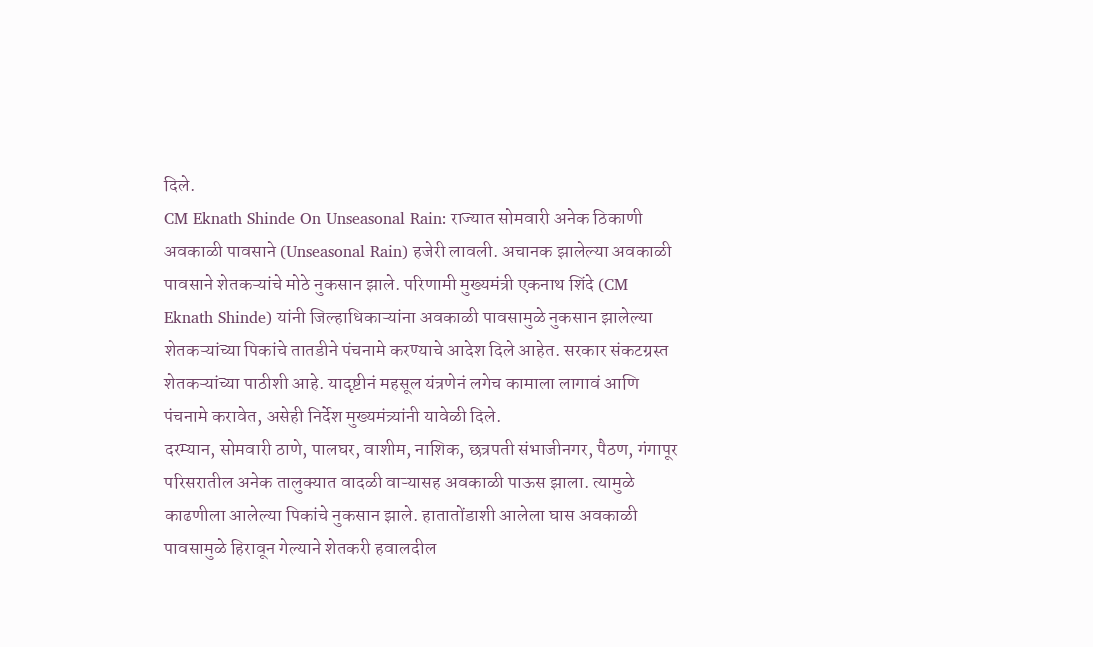दिले.
CM Eknath Shinde On Unseasonal Rain: राज्यात सोमवारी अनेक ठिकाणी अवकाळी पावसाने (Unseasonal Rain) हजेरी लावली. अचानक झालेल्या अवकाळी पावसाने शेतकऱ्यांचे मोठे नुकसान झाले. परिणामी मुख्यमंत्री एकनाथ शिंदे (CM Eknath Shinde) यांनी जिल्हाधिकाऱ्यांना अवकाळी पावसामुळे नुकसान झालेल्या शेतकऱ्यांच्या पिकांचे तातडीने पंचनामे करण्याचे आदेश दिले आहेत. सरकार संकटग्रस्त शेतकऱ्यांच्या पाठीशी आहे. यादृष्टीनं महसूल यंत्रणेनं लगेच कामाला लागावं आणि पंचनामे करावेत, असेही निर्देश मुख्यमंत्र्यांनी यावेळी दिले.
दरम्यान, सोमवारी ठाणे, पालघर, वाशीम, नाशिक, छत्रपती संभाजीनगर, पैठण, गंगापूर परिसरातील अनेक तालुक्यात वादळी वाऱ्यासह अवकाळी पाऊस झाला. त्यामुळे काढणीला आलेल्या पिकांचे नुकसान झाले. हातातोंडाशी आलेला घास अवकाळी पावसामुळे हिरावून गेल्याने शेतकरी हवालदील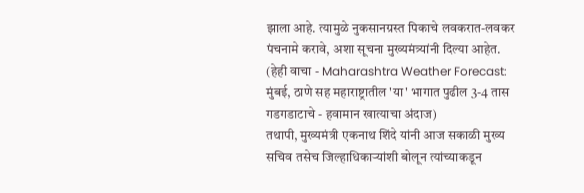झाला आहे. त्यामुळे नुकसानग्रस्त पिकाचे लवकरात-लवकर पंचनामे करावे, अशा सूचना मुख्यमंत्र्यांनी दिल्या आहेत. (हेही वाचा - Maharashtra Weather Forecast: मुंबई, ठाणे सह महाराष्ट्रातील 'या' भागात पुढील 3-4 तास गडगडाटाचे - हवामान खात्याचा अंदाज)
तथापी, मुख्यमंत्री एकनाथ शिंदे यांनी आज सकाळी मुख्य सचिव तसेच जिल्हाधिकाऱ्यांशी बोलून त्यांच्याकडून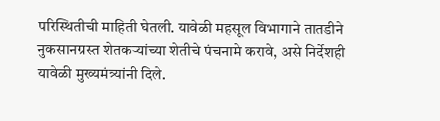परिस्थितीची माहिती घेतली. यावेळी महसूल विभागाने तातडीने नुकसानग्रस्त शेतकऱ्यांच्या शेतीचे पंचनामे करावे, असे निर्देशही यावेळी मुख्यमंत्र्यांनी दिले.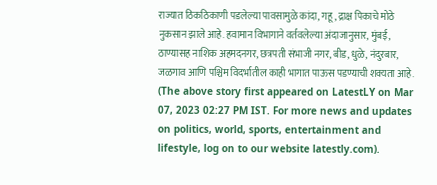राज्यात ठिकठिकाणी पडलेल्या पावसामुळे कांदा, गहू, द्राक्ष पिकाचे मोठे नुकसान झाले आहे. हवामान विभागाने वर्तवलेल्या अंदाजानुसार, मुंबई, ठाण्यासह नाशिक अहमदनगर, छत्रपती संभाजी नगर, बीड, धुळे, नंदुरबार, जळगाव आणि पश्चिम विदर्भातील काही भागात पाऊस पडण्याची शक्यता आहे.
(The above story first appeared on LatestLY on Mar 07, 2023 02:27 PM IST. For more news and updates on politics, world, sports, entertainment and lifestyle, log on to our website latestly.com).